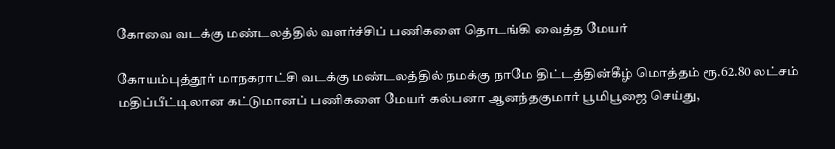கோவை வடக்கு மண்டலத்தில் வளர்ச்சிப் பணிகளை தொடங்கி வைத்த மேயர்

கோயம்புத்தூர்‌ மாநகராட்சி வடக்கு மண்டலத்தில்‌ நமக்கு நாமே திட்டத்தின்கீழ்‌ மொத்தம்‌ ரூ.62.80 லட்சம்‌ மதிப்பீட்டிலான கட்டுமானப் பணிகளை மேயர்‌ கல்பனா ஆனந்தகுமார்‌ பூமிபூஜை செய்து,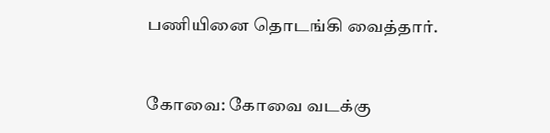பணியினை தொடங்கி வைத்தார்‌.


கோவை: கோவை வடக்கு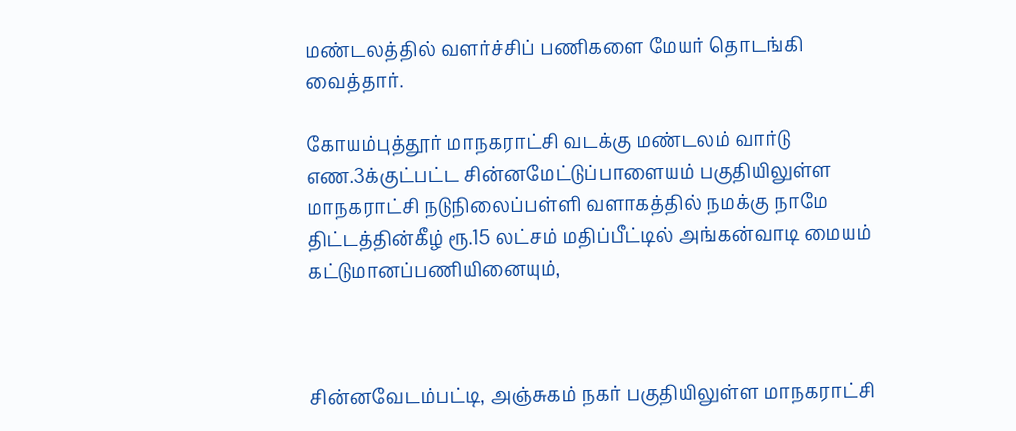மண்டலத்தில் வளர்ச்சிப் பணிகளை மேயர் தொடங்கி வைத்தார்.

கோயம்புத்தூர்‌ மாநகராட்சி வடக்கு மண்டலம்‌ வார்டு எண.3க்குட்பட்ட சின்னமேட்டுப்பாளையம்‌ பகுதியிலுள்ள மாநகராட்சி நடுநிலைப்பள்ளி வளாகத்தில்‌ நமக்கு நாமே திட்டத்தின்கீழ்‌ ரூ.15 லட்சம்‌ மதிப்பீட்டில்‌ அங்கன்வாடி மையம்‌ கட்டுமானப்பணியினையும்‌,



சின்னவேடம்பட்டி, அஞ்சுகம்‌ நகர்‌ பகுதியிலுள்ள மாநகராட்சி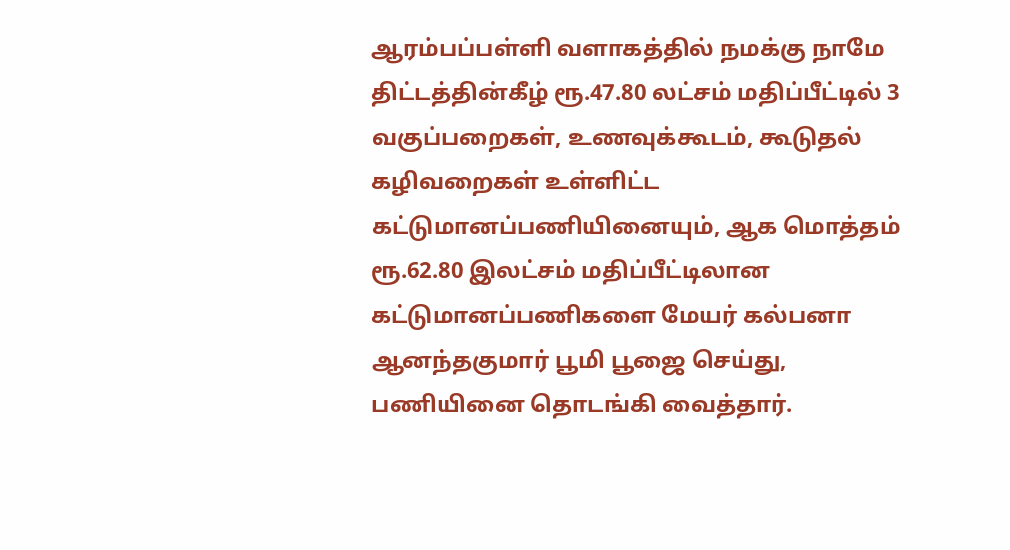ஆரம்பப்பள்ளி வளாகத்தில்‌ நமக்கு நாமே திட்டத்தின்கீழ்‌ ரூ.47.80 லட்சம்‌ மதிப்பீட்டில்‌ 3 வகுப்பறைகள்‌, உணவுக்கூடம்‌, கூடுதல்‌ கழிவறைகள்‌ உள்ளிட்ட கட்டுமானப்பணியினையும்‌, ஆக மொத்தம்‌ ரூ.62.80 இலட்சம்‌ மதிப்பீட்டிலான கட்டுமானப்பணிகளை மேயர்‌ கல்பனா ஆனந்தகுமார்‌ பூமி பூஜை செய்து, பணியினை தொடங்கி வைத்தார்‌.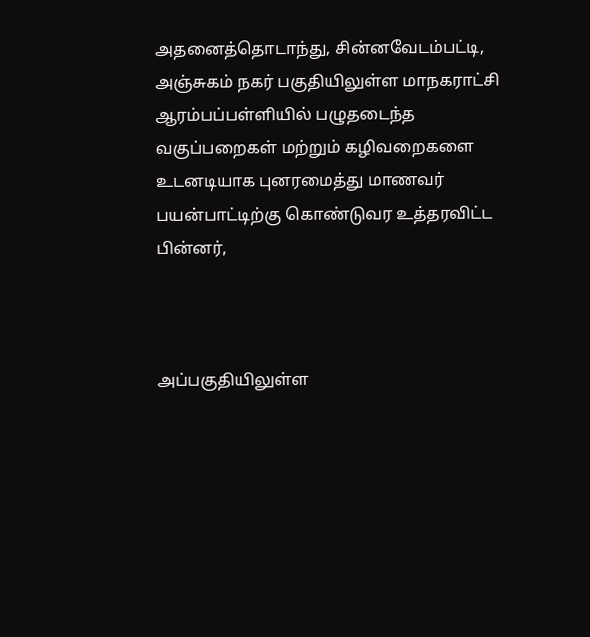அதனைத்தொடாந்து, சின்னவேடம்பட்டி, அஞ்சுகம்‌ நகர்‌ பகுதியிலுள்ள மாநகராட்சி ஆரம்பப்பள்ளியில்‌ பழுதடைந்த வகுப்பறைகள்‌ மற்றும்‌ கழிவறைகளை உடனடியாக புனரமைத்து மாணவர்‌ பயன்பாட்டிற்கு கொண்டுவர உத்தரவிட்ட பின்னர்‌,



அப்பகுதியிலுள்ள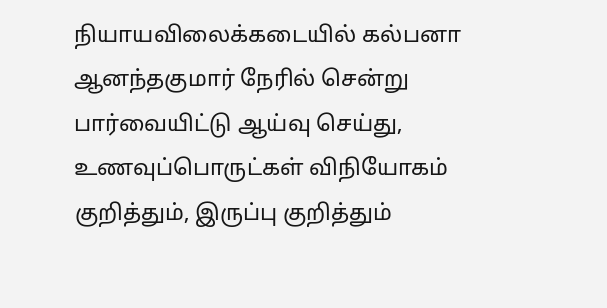நியாயவிலைக்கடையில்‌ கல்பனா ஆனந்தகுமார்‌ நேரில்‌ சென்று பார்வையிட்டு ஆய்வு செய்து, உணவுப்பொருட்கள்‌ விநியோகம்‌ குறித்தும்‌, இருப்பு குறித்தும்‌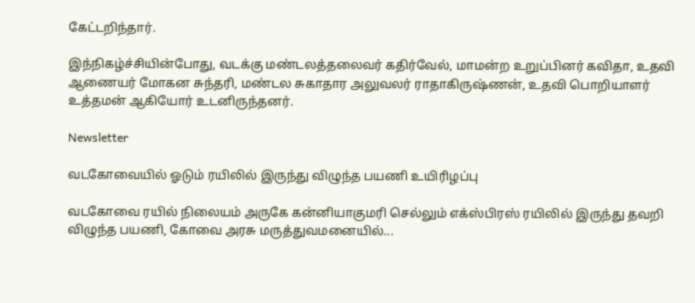கேட்டறிந்தார்‌.

இந்நிகழ்ச்சியின்போது, வடக்கு மண்டலத்தலைவர்‌ கதிர்வேல்‌, மாமன்ற உறுப்பினர்‌ கவிதா, உதவி ஆணையர்‌ மோகன சுந்தரி, மண்டல சுகாதார அலுவலர்‌ ராதாகிருஷ்ணன்‌, உதவி பொறியாளர்‌ உத்தமன்‌ ஆகியோர்‌ உடனிருந்தனர்.

Newsletter

வடகோவையில் ஓடும் ரயிலில் இருந்து விழுந்த பயணி உயிரிழப்பு

வடகோவை ரயில் நிலையம் அருகே கன்னியாகுமரி செல்லும் எக்ஸ்பிரஸ் ரயிலில் இருந்து தவறி விழுந்த பயணி, கோவை அரசு மருத்துவமனையில்...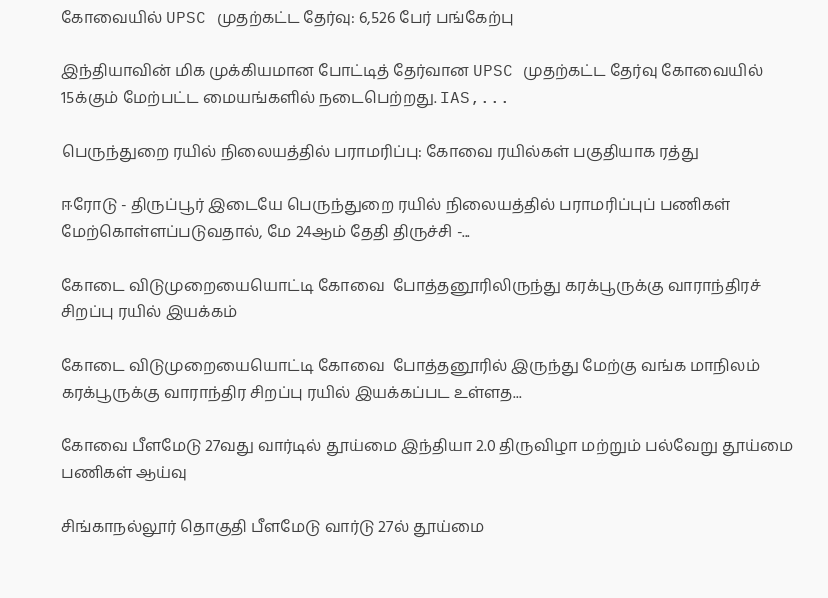கோவையில் UPSC முதற்கட்ட தேர்வு: 6,526 பேர் பங்கேற்பு

இந்தியாவின் மிக முக்கியமான போட்டித் தேர்வான UPSC முதற்கட்ட தேர்வு கோவையில் 15க்கும் மேற்பட்ட மையங்களில் நடைபெற்றது. IAS,...

பெருந்துறை ரயில் நிலையத்தில் பராமரிப்பு: கோவை ரயில்கள் பகுதியாக ரத்து

ஈரோடு - திருப்பூர் இடையே பெருந்துறை ரயில் நிலையத்தில் பராமரிப்புப் பணிகள் மேற்கொள்ளப்படுவதால், மே 24ஆம் தேதி திருச்சி -...

கோடை விடுமுறையையொட்டி கோவை  போத்தனூரிலிருந்து கரக்பூருக்கு வாராந்திரச் சிறப்பு ரயில் இயக்கம்

கோடை விடுமுறையையொட்டி கோவை  போத்தனூரில் இருந்து மேற்கு வங்க மாநிலம் கரக்பூருக்கு வாராந்திர சிறப்பு ரயில் இயக்கப்பட உள்ளத...

கோவை பீளமேடு 27வது வார்டில் தூய்மை இந்தியா 2.0 திருவிழா மற்றும் பல்வேறு தூய்மை பணிகள் ஆய்வு

சிங்காநல்லூர் தொகுதி பீளமேடு வார்டு 27ல் தூய்மை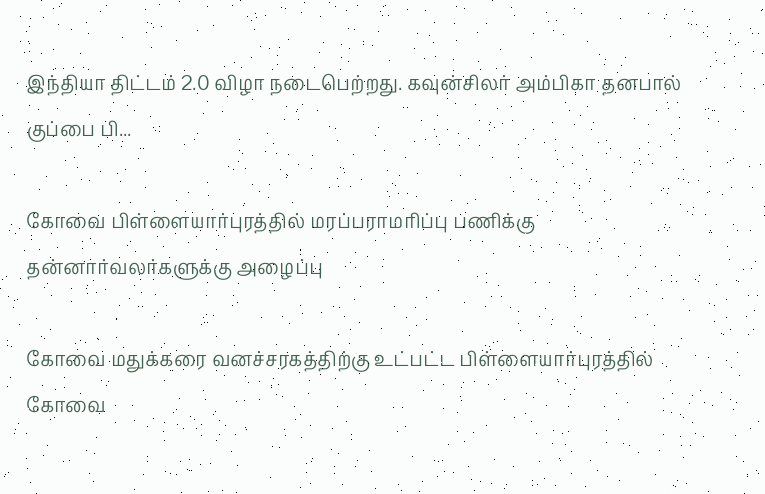இந்தியா திட்டம் 2.0 விழா நடைபெற்றது. கவுன்சிலர் அம்பிகா தனபால் குப்பை பி...

கோவை பிள்ளையார்புரத்தில் மரப்பராமரிப்பு பணிக்கு  தன்னார்வலர்களுக்கு அழைப்பு

கோவை மதுக்கரை வனச்சரகத்திற்கு உட்பட்ட பிள்ளையார்புரத்தில் கோவை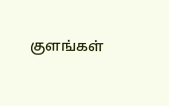குளங்கள்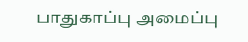பாதுகாப்பு அமைப்பு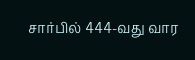சார்பில் 444-வது வார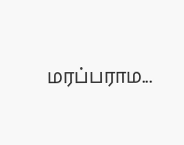மரப்பராம...